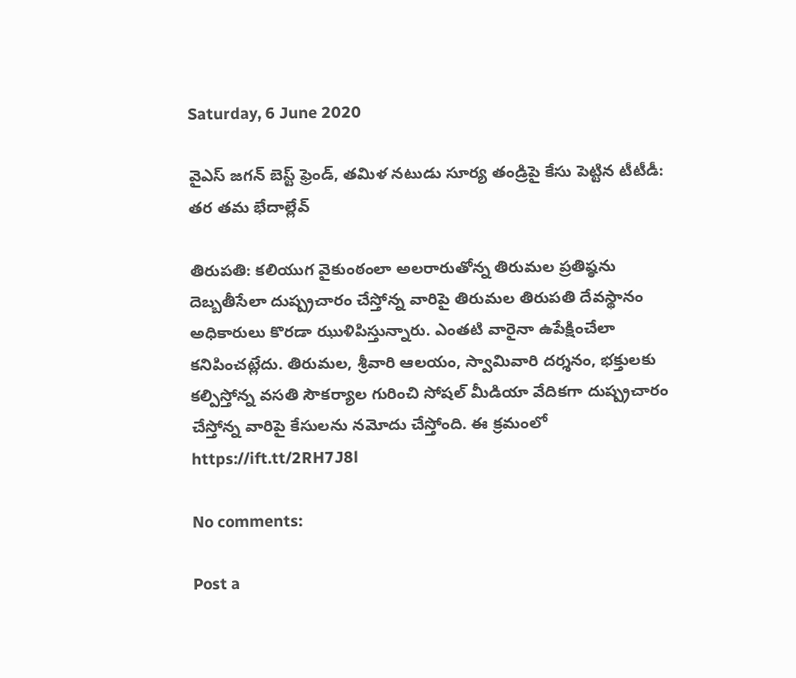Saturday, 6 June 2020

వైఎస్ జగన్ బెస్ట్ ఫ్రెండ్, తమిళ నటుడు సూర్య తండ్రిపై కేసు పెట్టిన టీటీడీ: తర తమ భేదాల్లేవ్

తిరుపతి: కలియుగ వైకుంఠంలా అలరారుతోన్న తిరుమల ప్రతిష్ఠను దెబ్బతీసేలా దుష్ప్రచారం చేస్తోన్న వారిపై తిరుమల తిరుపతి దేవస్థానం అధికారులు కొరడా ఝుళిపిస్తున్నారు. ఎంతటి వారైనా ఉపేక్షించేలా కనిపించట్లేదు. తిరుమల, శ్రీవారి ఆలయం, స్వామివారి దర్శనం, భక్తులకు కల్పిస్తోన్న వసతి సౌకర్యాల గురించి సోషల్ మీడియా వేదికగా దుష్ప్రచారం చేస్తోన్న వారిపై కేసులను నమోదు చేస్తోంది. ఈ క్రమంలో
https://ift.tt/2RH7J8l

No comments:

Post a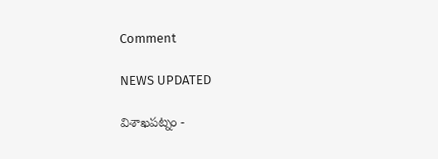Comment

NEWS UPDATED

విశాఖపట్నం -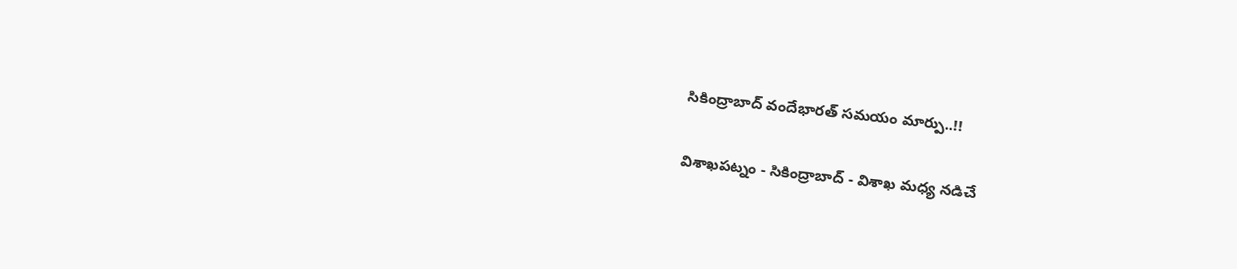సికింద్రాబాద్ వందేభారత్ సమయం మార్పు..!!

విశాఖపట్నం - సికింద్రాబాద్ - విశాఖ మధ్య నడిచే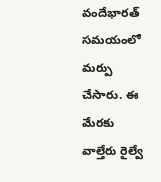వందేభారత్ సమయంలో మర్పు చేసారు. ఈ మేరకు వాల్తేరు రైల్వే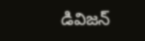డివిజన్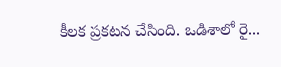కీలక ప్రకటన చేసింది. ఒడిశాలో రై...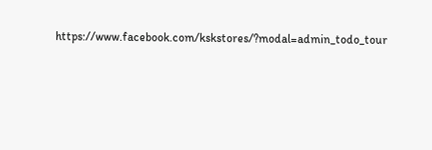https://www.facebook.com/kskstores/?modal=admin_todo_tour